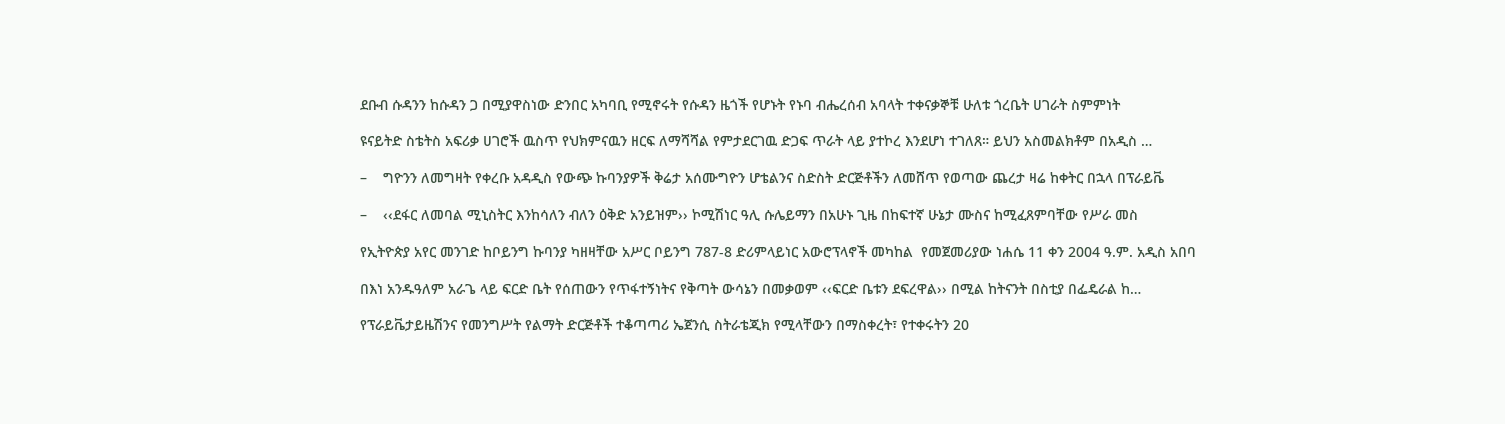ደቡብ ሱዳንን ከሱዳን ጋ በሚያዋስነው ድንበር አካባቢ የሚኖሩት የሱዳን ዜጎች የሆኑት የኑባ ብሔረሰብ አባላት ተቀናቃኞቹ ሁለቱ ጎረቤት ሀገራት ስምምነት

ዩናይትድ ስቴትስ አፍሪቃ ሀገሮች ዉስጥ የህክምናዉን ዘርፍ ለማሻሻል የምታደርገዉ ድጋፍ ጥራት ላይ ያተኮረ እንደሆነ ተገለጸ። ይህን አስመልክቶም በአዲስ …

–    ግዮንን ለመግዛት የቀረቡ አዳዲስ የውጭ ኩባንያዎች ቅሬታ አሰሙግዮን ሆቴልንና ስድስት ድርጅቶችን ለመሸጥ የወጣው ጨረታ ዛሬ ከቀትር በኋላ በፕራይቬ

–    ‹‹ደፋር ለመባል ሚኒስትር እንከሳለን ብለን ዕቅድ አንይዝም›› ኮሚሽነር ዓሊ ሱሌይማን በአሁኑ ጊዜ በከፍተኛ ሁኔታ ሙስና ከሚፈጸምባቸው የሥራ መስ

የኢትዮጵያ አየር መንገድ ከቦይንግ ኩባንያ ካዘዛቸው አሥር ቦይንግ 787-8 ድሪምላይነር አውሮፕላኖች መካከል  የመጀመሪያው ነሐሴ 11 ቀን 2004 ዓ.ም. አዲስ አበባ

በእነ አንዱዓለም አራጌ ላይ ፍርድ ቤት የሰጠውን የጥፋተኝነትና የቅጣት ውሳኔን በመቃወም ‹‹ፍርድ ቤቱን ደፍረዋል›› በሚል ከትናንት በስቲያ በፌዴራል ከ…

የፕራይቬታይዜሽንና የመንግሥት የልማት ድርጅቶች ተቆጣጣሪ ኤጀንሲ ስትራቴጂክ የሚላቸውን በማስቀረት፣ የተቀሩትን 20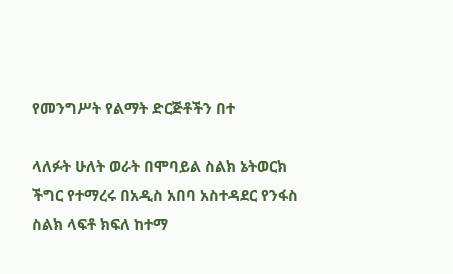የመንግሥት የልማት ድርጅቶችን በተ

ላለፉት ሁለት ወራት በሞባይል ስልክ ኔትወርክ ችግር የተማረሩ በአዲስ አበባ አስተዳደር የንፋስ ስልክ ላፍቶ ክፍለ ከተማ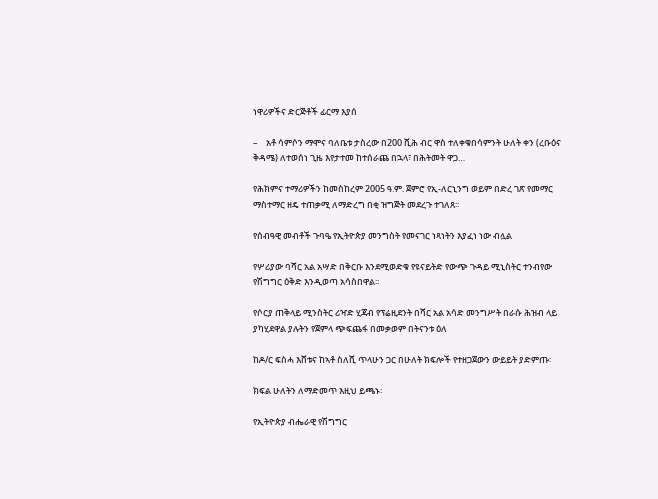ነዋሪዎችና ድርጅቶች ፊርማ እያሰ

–    አቶ ሳምሶን ማሞና ባለቤቱ ታስረው በ200 ሺሕ ብር ዋስ ተለቀቁበሳምንት ሁለት ቀን (ረቡዕና ቅዳሜ) ለተወሰነ ጊዜ እየታተመ ከተሰራጨ በኋላ፣ በሕትመት ዋጋ…

የሕክምና ተማሪዎችን ከመስከረም 2005 ዓ.ም. ጀምሮ የኢ-ለርኒንግ ወይም በድረ ገጽ የመማር ማስተማር ዘዴ ተጠቃሚ ለማድረግ በቂ ዝግጅት መደረጉ ተገለጸ፡፡

የሰብዓዊ መብቶች ጉባዔ የኢትዮጵያ መንግስት የመናገር ነጻነትን እያፈነ ነው ብሏል

የሦሪያው ባሻር አል አሣድ በቅርቡ እንደሚወድቁ የዩናይትድ የውጭ ጉዳይ ሚኒስትር ተንብየው የሽግግር ዕቅድ እንዲወጣ አሳስበዋል፡፡

የሶርያ ጠቅላይ ሚንስትር ሪዣድ ሂጃብ የፕሬዚደንት በሻር አል አሳድ መንግሥት በራሱ ሕዝብ ላይ ያካሂደዋል ያሉትን የጀምላ ጭፍጨፋ በመቃወም በትናንቱ ዕለ

ከዶ/ር ፍስሓ እሸቱና ከኣቶ ስለሺ ጥላሁን ጋር በሁለት ክፍሎች የተዘጋጀውን ውይይት ያድምጡ፡

ክፍል ሁለትን ለማድመጥ እዚህ ይጫኑ፡

የኢትዮጵያ ብሔራዊ የሽግግር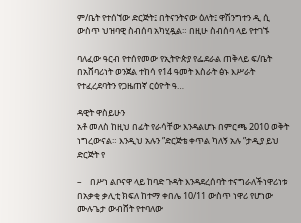ም/ቤት የተሰኘው ድርጅት፤ በትናንትናው ዕለት፤ ዋሽንግተን ዲ ሲ ውስጥ ህዝባዊ ስብሰባ አካሂዷል። በዚሁ ስብሰባ ላይ የተገኙ

ባለፈው ዓርብ የተሰየመው የኢትዮጵያ የፌደራል ጠቅላይ ፍ/ቤት በአሸባሪነት ወንጀል ተከሳ የ14 ዓመት እስራት ፅኑ እሥራት የተፈረደባትን የጋዜጠኛ ርዕዮት ዓ…

ዳዊት ዋስይሁን
አቶ መለስ ከዚህ በፊት የራሳቸው እንዳልሆኑ በምርጫ 2010 ወቅት ነግረውናል። እንዲህ አሉን ”ድርጅቴ ቀጥል ካለኝ አሉ ”ታዲያ ይህ ድርጅት የ

–    በሥነ ልቦናዋ ላይ ከባድ ጉዳት እንዳደረሰባት ተናግራለችነዋሪነቱ በአቃቂ ቃሊቲ ክፍለ ከተማ ቀበሌ 10/11 ውስጥ ነዋሪ የሆነው ሙሉጌታ ውብሸት የተባለው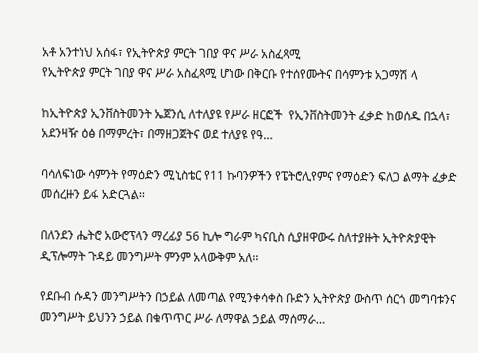አቶ አንተነህ አሰፋ፣ የኢትዮጵያ ምርት ገበያ ዋና ሥራ አስፈጻሚ
የኢትዮጵያ ምርት ገበያ ዋና ሥራ አስፈጻሚ ሆነው በቅርቡ የተሰየሙትና በሳምንቱ አጋማሽ ላ

ከኢትዮጵያ ኢንቨስትመንት ኤጀንሲ ለተለያዩ የሥራ ዘርፎች  የኢንቨስትመንት ፈቃድ ከወሰዱ በኋላ፣ አደንዛዥ ዕፅ በማምረት፣ በማዘጋጀትና ወደ ተለያዩ የዓ…

ባሳለፍነው ሳምንት የማዕድን ሚኒስቴር የ11 ኩባንዎችን የፔትሮሊየምና የማዕድን ፍለጋ ልማት ፈቃድ መሰረዙን ይፋ አድርጓል፡፡

በለንደን ሔትሮ አውሮፕላን ማረፊያ 56 ኪሎ ግራም ካናቢስ ሲያዘዋውሩ ስለተያዙት ኢትዮጵያዊት ዲፕሎማት ጉዳይ መንግሥት ምንም አላውቅም አለ፡፡

የደቡብ ሱዳን መንግሥትን በኃይል ለመጣል የሚንቀሳቀስ ቡድን ኢትዮጵያ ውስጥ ሰርጎ መግባቱንና መንግሥት ይህንን ኃይል በቁጥጥር ሥራ ለማዋል ኃይል ማሰማራ…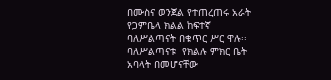በሙስና ወንጀል የተጠረጠሩ አራት የጋምቤላ ክልል ከፍተኛ ባለሥልጣናት በቁጥር ሥር ዋሉ፡፡ ባለሥልጣናቱ  የክልሉ ምክር ቤት አባላት በመሆናቸው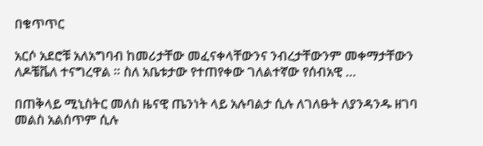በቁጥጥር

አርሶ አደሮቹ አለአግባብ ከመሪታቸው መፈናቀላቸውንና ንብረታቸውንም መቀማታቸውን ለዶቼቬለ ተናግረዋል ። ስለ አቤቱታው የተጠየቀው ገለልተኛው የሰብአዊ …

በጠቅላይ ሚኒስትር መለስ ዜናዊ ጤንነት ላይ አሉባልታ ሲሉ ለገለፁት ለያንዳንዱ ዘገባ መልስ አልሰጥም ሲሉ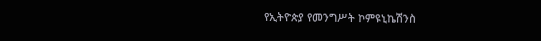የኢትዮጵያ የመንግሥት ኮምዩኒኬሽንስ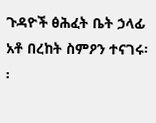ጉዳዮች ፅሕፈት ቤት ኃላፊ አቶ በረከት ስምዖን ተናገሩ፡፡